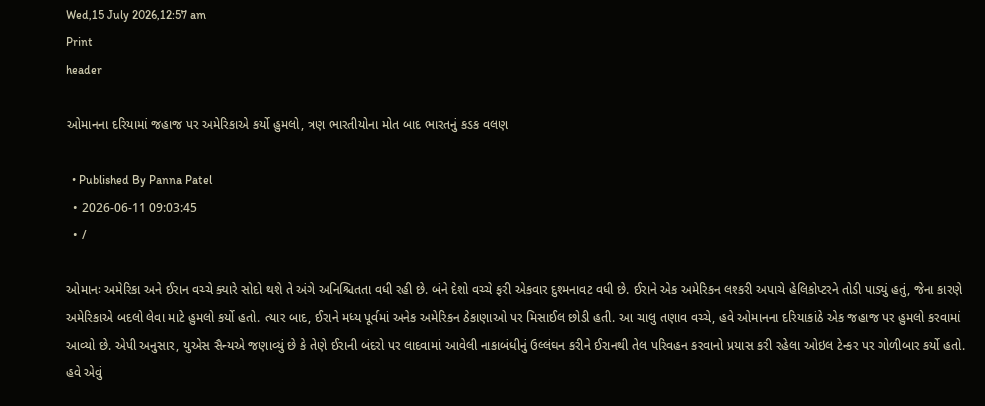Wed,15 July 2026,12:57 am
Print
header

ઓમાનના દરિયામાં જહાજ પર અમેરિકાએ કર્યો હુમલો, ત્રણ ભારતીયોના મોત બાદ ભારતનું કડક વલણ

  • Published By Panna Patel
  • 2026-06-11 09:03:45
  • /

ઓમાનઃ અમેરિકા અને ઈરાન વચ્ચે ક્યારે સોદો થશે તે અંગે અનિશ્ચિતતા વધી રહી છે. બંને દેશો વચ્ચે ફરી એકવાર દુશ્મનાવટ વધી છે. ઈરાને એક અમેરિકન લશ્કરી અપાચે હેલિકોપ્ટરને તોડી પાડ્યું હતું, જેના કારણે અમેરિકાએ બદલો લેવા માટે હુમલો કર્યો હતો. ત્યાર બાદ, ઈરાને મધ્ય પૂર્વમાં અનેક અમેરિકન ઠેકાણાઓ પર મિસાઈલ છોડી હતી. આ ચાલુ તણાવ વચ્ચે, હવે ઓમાનના દરિયાકાંઠે એક જહાજ પર હુમલો કરવામાં આવ્યો છે. એપી અનુસાર, યુએસ સૈન્યએ જણાવ્યું છે કે તેણે ઈરાની બંદરો પર લાદવામાં આવેલી નાકાબંધીનું ઉલ્લંઘન કરીને ઈરાનથી તેલ પરિવહન કરવાનો પ્રયાસ કરી રહેલા ઓઇલ ટેન્કર પર ગોળીબાર કર્યો હતો. હવે એવું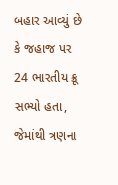બહાર આવ્યું છે કે જહાજ પર 24 ભારતીય ક્રૂ સભ્યો હતા, જેમાંથી ત્રણના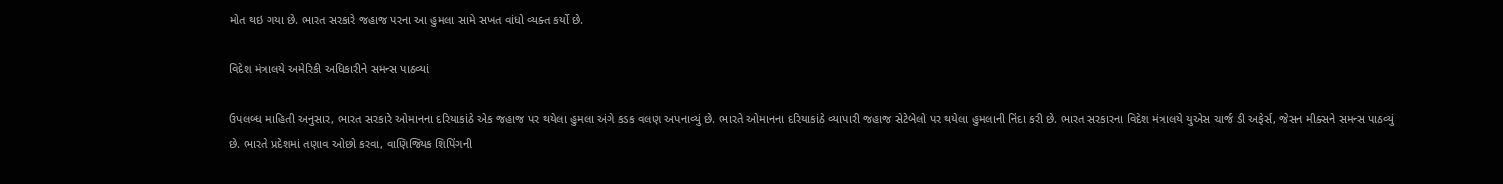મોત થઇ ગયા છે. ભારત સરકારે જહાજ પરના આ હુમલા સામે સખત વાંધો વ્યક્ત કર્યો છે.

વિદેશ મંત્રાલયે અમેરિકી અધિકારીને સમન્સ પાઠવ્યાં

ઉપલબ્ધ માહિતી અનુસાર, ભારત સરકારે ઓમાનના દરિયાકાંઠે એક જહાજ પર થયેલા હુમલા અંગે કડક વલણ અપનાવ્યું છે. ભારતે ઓમાનના દરિયાકાંઠે વ્યાપારી જહાજ સેટેબેલો પર થયેલા હુમલાની નિંદા કરી છે. ભારત સરકારના વિદેશ મંત્રાલયે યુએસ ચાર્જ ડી અફેર્સ, જેસન મીક્સને સમન્સ પાઠવ્યું છે. ભારતે પ્રદેશમાં તણાવ ઓછો કરવા, વાણિજ્યિક શિપિંગની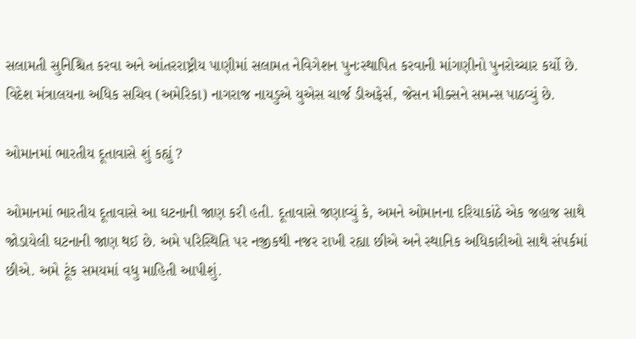સલામતી સુનિશ્ચિત કરવા અને આંતરરાષ્ટ્રીય પાણીમાં સલામત નેવિગેશન પુનઃસ્થાપિત કરવાની માંગણીનો પુનરોચ્ચાર કર્યો છે. વિદેશ મંત્રાલયના અધિક સચિવ (અમેરિકા) નાગરાજ નાયડુએ યુએસ ચાર્જ ડીઅફેર્સ, જેસન મીક્સને સમન્સ પાઠવ્યું છે.

ઓમાનમાં ભારતીય દૂતાવાસે શું કહ્યું ?

ઓમાનમાં ભારતીય દૂતાવાસે આ ઘટનાની જાણ કરી હતી. દૂતાવાસે જણાવ્યું કે, અમને ઓમાનના દરિયાકાંઠે એક જહાજ સાથે જોડાયેલી ઘટનાની જાણ થઈ છે. અમે પરિસ્થિતિ પર નજીકથી નજર રાખી રહ્યા છીએ અને સ્થાનિક અધિકારીઓ સાથે સંપર્કમાં છીએ. અમે ટૂંક સમયમાં વધુ માહિતી આપીશું.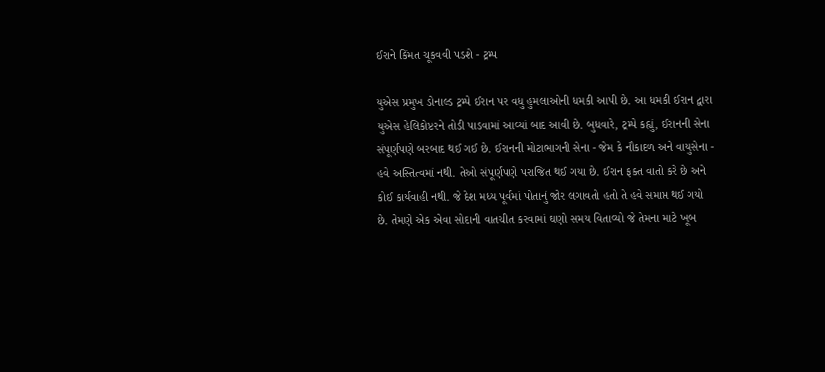ઈરાને કિંમત ચૂકવવી પડશે - ટ્રમ્પ

યુએસ પ્રમુખ ડોનાલ્ડ ટ્રમ્પે ઈરાન પર વધુ હુમલાઓની ધમકી આપી છે. આ ધમકી ઈરાન દ્વારા યુએસ હેલિકોપ્ટરને તોડી પાડવામાં આવ્યાં બાદ આવી છે. બુધવારે, ટ્રમ્પે કહ્યું, ઈરાનની સેના સંપૂર્ણપણે બરબાદ થઈ ગઈ છે. ઈરાનની મોટાભાગની સેના - જેમ કે નૌકાદળ અને વાયુસેના - હવે અસ્તિત્વમાં નથી. તેઓ સંપૂર્ણપણે પરાજિત થઈ ગયા છે. ઈરાન ફક્ત વાતો કરે છે અને કોઈ કાર્યવાહી નથી. જે દેશ મધ્ય પૂર્વમાં પોતાનું જોર લગાવતો હતો તે હવે સમાપ્ત થઈ ગયો છે. તેમણે એક એવા સોદાની વાતચીત કરવામાં ઘણો સમય વિતાવ્યો જે તેમના માટે ખૂબ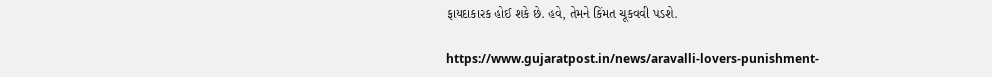ફાયદાકારક હોઈ શકે છે. હવે, તેમને કિંમત ચૂકવવી પડશે.

https://www.gujaratpost.in/news/aravalli-lovers-punishment-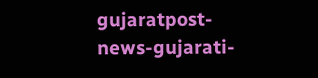gujaratpost-news-gujarati-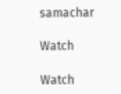samachar

Watch

Watch